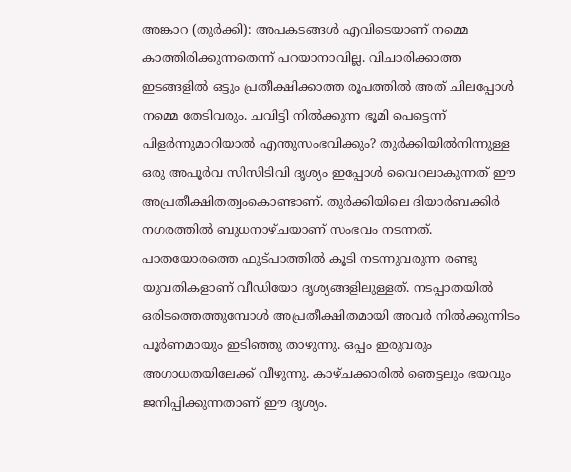അങ്കാറ (തുർക്കി): അപകടങ്ങൾ എവിടെയാണ് നമ്മെ കാത്തിരിക്കുന്നതെന്ന് പറയാനാവില്ല. വിചാരിക്കാത്ത ഇടങ്ങളിൽ ഒട്ടും പ്രതീക്ഷിക്കാത്ത രൂപത്തിൽ അത് ചിലപ്പോൾ നമ്മെ തേടിവരും. ചവിട്ടി നിൽക്കുന്ന ഭൂമി പെട്ടെന്ന് പിളർന്നുമാറിയാൽ എന്തുസംഭവിക്കും? തുർക്കിയിൽനിന്നുള്ള ഒരു അപൂർവ സിസിടിവി ദൃശ്യം ഇപ്പോൾ വൈറലാകുന്നത് ഈ അപ്രതീക്ഷിതത്വംകൊണ്ടാണ്. തുർക്കിയിലെ ദിയാർബക്കിർ നഗരത്തിൽ ബുധനാഴ്ചയാണ് സംഭവം നടന്നത്. പാതയോരത്തെ ഫുട്പാത്തിൽ കൂടി നടന്നുവരുന്ന രണ്ടു യുവതികളാണ് വീഡിയോ ദൃശ്യങ്ങളിലുള്ളത്. നടപ്പാതയിൽ ഒരിടത്തെത്തുമ്പോൾ അപ്രതീക്ഷിതമായി അവർ നിൽക്കുന്നിടം പൂർണമായും ഇടിഞ്ഞു താഴുന്നു. ഒപ്പം ഇരുവരും അഗാധതയിലേക്ക് വീഴുന്നു. കാഴ്ചക്കാരിൽ ഞെട്ടലും ഭയവും ജനിപ്പിക്കുന്നതാണ് ഈ ദൃശ്യം.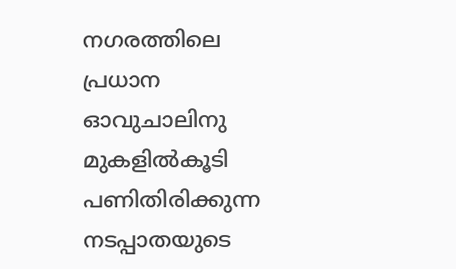നഗരത്തിലെ പ്രധാന ഓവുചാലിനു മുകളിൽകൂടി പണിതിരിക്കുന്ന നടപ്പാതയുടെ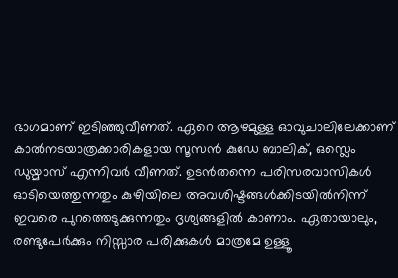ഭാഗമാണ് ഇടിഞ്ഞുവീണത്. ഏറെ ആഴമുള്ള ഓവുചാലിലേക്കാണ് കാൽനടയാത്രക്കാരികളായ സൂസൻ കുഡേ ബാലിക്, ഒസ്ലെം ഡുയ്മാസ് എന്നിവർ വീണത്. ഉടൻതന്നെ പരിസരവാസികൾ ഓടിയെത്തുന്നതും കുഴിയിലെ അവശിഷ്ടങ്ങൾക്കിടയിൽനിന്ന് ഇവരെ പുറത്തെടുക്കുന്നതും ദൃശ്യങ്ങളിൽ കാണാം. ഏതായാലും, രണ്ടുപേർക്കും നിസ്സാര പരിക്കുകൾ മാത്രമേ ഉള്ളൂ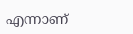എന്നാണ്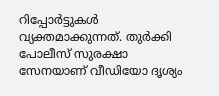റിപ്പോർട്ടുകൾ വ്യക്തമാക്കുന്നത്. തുർക്കി പോലീസ് സുരക്ഷാ സേനയാണ് വീഡിയോ ദൃശ്യം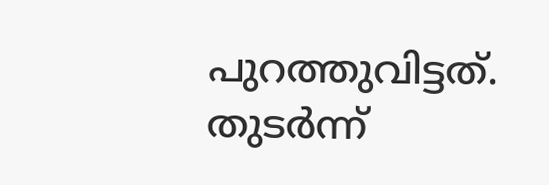പുറത്തുവിട്ടത്. തുടർന്ന്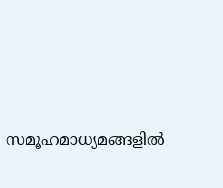സമൂഹമാധ്യമങ്ങളിൽ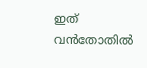ഇത് വൻതോതിൽ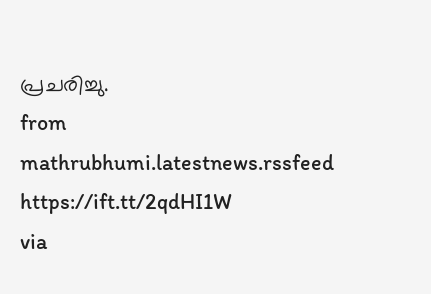പ്രചരിച്ചു.
from mathrubhumi.latestnews.rssfeed https://ift.tt/2qdHI1W
via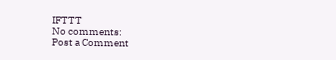IFTTT
No comments:
Post a Comment